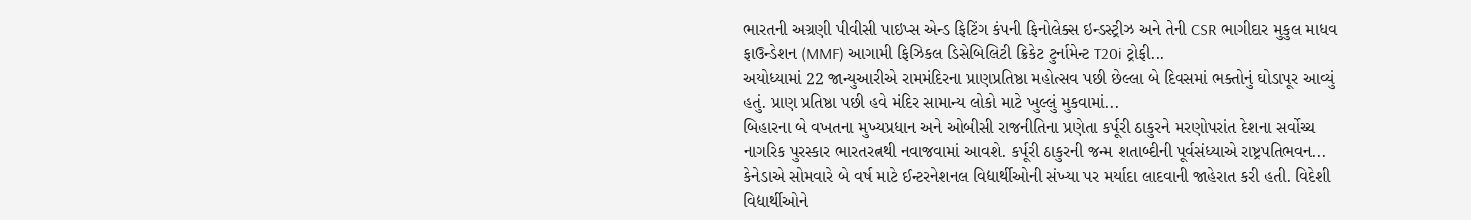ભારતની અગ્રણી પીવીસી પાઇપ્સ એન્ડ ફિટિંગ કંપની ફિનોલેક્સ ઇન્ડસ્ટ્રીઝ અને તેની CSR ભાગીદાર મુકુલ માધવ ફાઉન્ડેશન (MMF) આગામી ફિઝિકલ ડિસેબિલિટી ક્રિકેટ ટુર્નામેન્ટ T20i ટ્રોફી...
અયોધ્યામાં 22 જાન્યુઆરીએ રામમંદિરના પ્રાણપ્રતિષ્ઠા મહોત્સવ પછી છેલ્લા બે દિવસમાં ભક્તોનું ઘોડાપૂર આવ્યું હતું. પ્રાણ પ્રતિષ્ઠા પછી હવે મંદિર સામાન્ય લોકો માટે ખુલ્લું મુકવામાં...
બિહારના બે વખતના મુખ્યપ્રધાન અને ઓબીસી રાજનીતિના પ્રણેતા કર્પૂરી ઠાકુરને મરણોપરાંત દેશના સર્વોચ્ચ નાગરિક પુરસ્કાર ભારતરત્નથી નવાજવામાં આવશે. કર્પૂરી ઠાકુરની જન્મ શતાબ્દીની પૂર્વસંધ્યાએ રાષ્ટ્રપતિભવન...
કેનેડાએ સોમવારે બે વર્ષ માટે ઈન્ટરનેશનલ વિદ્યાર્થીઓની સંખ્યા પર મર્યાદા લાદવાની જાહેરાત કરી હતી. વિદેશી વિદ્યાર્થીઓને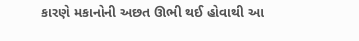કારણે મકાનોની અછત ઊભી થઈ હોવાથી આ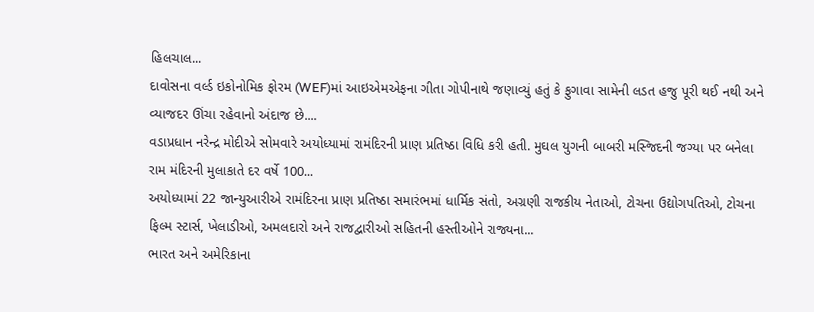હિલચાલ...
દાવોસના વર્લ્ડ ઇકોનોમિક ફોરમ (WEF)માં આઇએમએફના ગીતા ગોપીનાથે જણાવ્યું હતું કે ફુગાવા સામેની લડત હજુ પૂરી થઈ નથી અને વ્યાજદર ઊંચા રહેવાનો અંદાજ છે....
વડાપ્રધાન નરેન્દ્ર મોદીએ સોમવારે અયોધ્યામાં રામંદિરની પ્રાણ પ્રતિષ્ઠા વિધિ કરી હતી. મુઘલ યુગની બાબરી મસ્જિદની જગ્યા પર બનેલા રામ મંદિરની મુલાકાતે દર વર્ષે 100...
અયોધ્યામાં 22 જાન્યુઆરીએ રામંદિરના પ્રાણ પ્રતિષ્ઠા સમારંભમાં ધાર્મિક સંતો, અગ્રણી રાજકીય નેતાઓ, ટોચના ઉદ્યોગપતિઓ, ટોચના ફિલ્મ સ્ટાર્સ, ખેલાડીઓ, અમલદારો અને રાજદ્વારીઓ સહિતની હસ્તીઓને રાજ્યના...
ભારત અને અમેરિકાના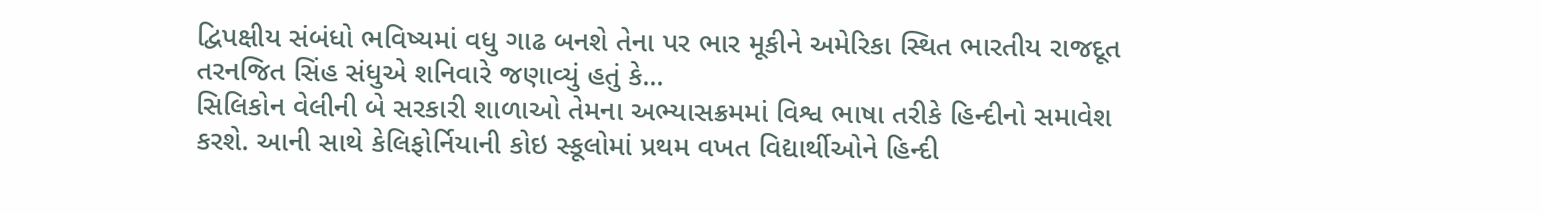દ્વિપક્ષીય સંબંધો ભવિષ્યમાં વધુ ગાઢ બનશે તેના પર ભાર મૂકીને અમેરિકા સ્થિત ભારતીય રાજદૂત તરનજિત સિંહ સંધુએ શનિવારે જણાવ્યું હતું કે...
સિલિકોન વેલીની બે સરકારી શાળાઓ તેમના અભ્યાસક્રમમાં વિશ્વ ભાષા તરીકે હિન્દીનો સમાવેશ કરશે. આની સાથે કેલિફોર્નિયાની કોઇ સ્કૂલોમાં પ્રથમ વખત વિદ્યાર્થીઓને હિન્દી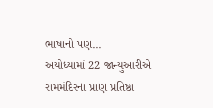ભાષાનો પણ...
અયોધ્યામાં 22 જાન્યુઆરીએ રામમંદિરના પ્રાણ પ્રતિષ્ઠા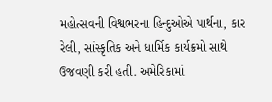મહોત્સવની વિશ્વભરના હિન્દુઓએ પાર્થના, કાર રેલી, સાંસ્કૃતિક અને ધાર્મિક કાર્યક્રમો સાથે ઉજવણી કરી હતી. અમેરિકામાં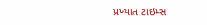પ્રખ્યાત ટાઇમ્સ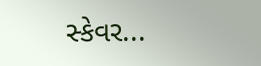સ્કેવર...